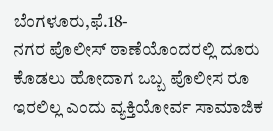ಬೆಂಗಳೂರು,ಫೆ.18-
ನಗರ ಪೊಲೀಸ್ ಠಾಣೆಯೊಂದರಲ್ಲಿ ದೂರು ಕೊಡಲು ಹೋದಾಗ ಒಬ್ಬ ಪೊಲೀಸ ರೂ ಇರಲಿಲ್ಲ ಎಂದು ವ್ಯಕ್ತಿಯೋರ್ವ ಸಾಮಾಜಿಕ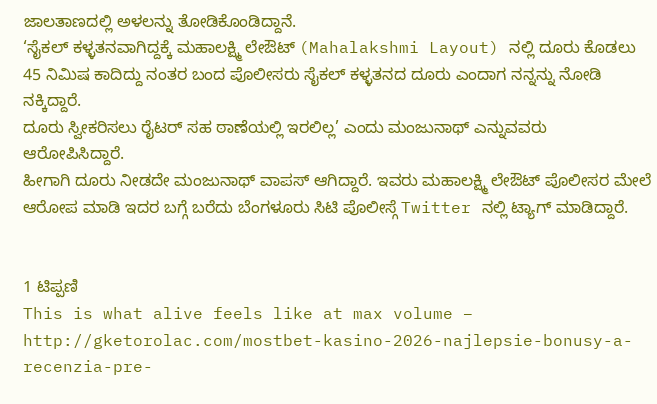ಜಾಲತಾಣದಲ್ಲಿ ಅಳಲನ್ನು ತೋಡಿಕೊಂಡಿದ್ದಾನೆ.
‘ಸೈಕಲ್ ಕಳ್ಳತನವಾಗಿದ್ದಕ್ಕೆ ಮಹಾಲಕ್ಷ್ಮಿ ಲೇಔಟ್ (Mahalakshmi Layout) ನಲ್ಲಿ ದೂರು ಕೊಡಲು 45 ನಿಮಿಷ ಕಾದಿದ್ದು ನಂತರ ಬಂದ ಪೊಲೀಸರು ಸೈಕಲ್ ಕಳ್ಳತನದ ದೂರು ಎಂದಾಗ ನನ್ನನ್ನು ನೋಡಿ ನಕ್ಕಿದ್ದಾರೆ.
ದೂರು ಸ್ವೀಕರಿಸಲು ರೈಟರ್ ಸಹ ಠಾಣೆಯಲ್ಲಿ ಇರಲಿಲ್ಲ’ ಎಂದು ಮಂಜುನಾಥ್ ಎನ್ನುವವರು ಆರೋಪಿಸಿದ್ದಾರೆ.
ಹೀಗಾಗಿ ದೂರು ನೀಡದೇ ಮಂಜುನಾಥ್ ವಾಪಸ್ ಆಗಿದ್ದಾರೆ. ಇವರು ಮಹಾಲಕ್ಷ್ಮಿ ಲೇಔಟ್ ಪೊಲೀಸರ ಮೇಲೆ ಆರೋಪ ಮಾಡಿ ಇದರ ಬಗ್ಗೆ ಬರೆದು ಬೆಂಗಳೂರು ಸಿಟಿ ಪೊಲೀಸ್ಗೆ Twitter ನಲ್ಲಿ ಟ್ಯಾಗ್ ಮಾಡಿದ್ದಾರೆ.


1 ಟಿಪ್ಪಣಿ
This is what alive feels like at max volume – http://gketorolac.com/mostbet-kasino-2026-najlepsie-bonusy-a-recenzia-pre-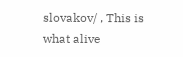slovakov/ , This is what alive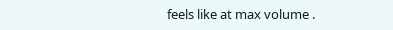feels like at max volume .